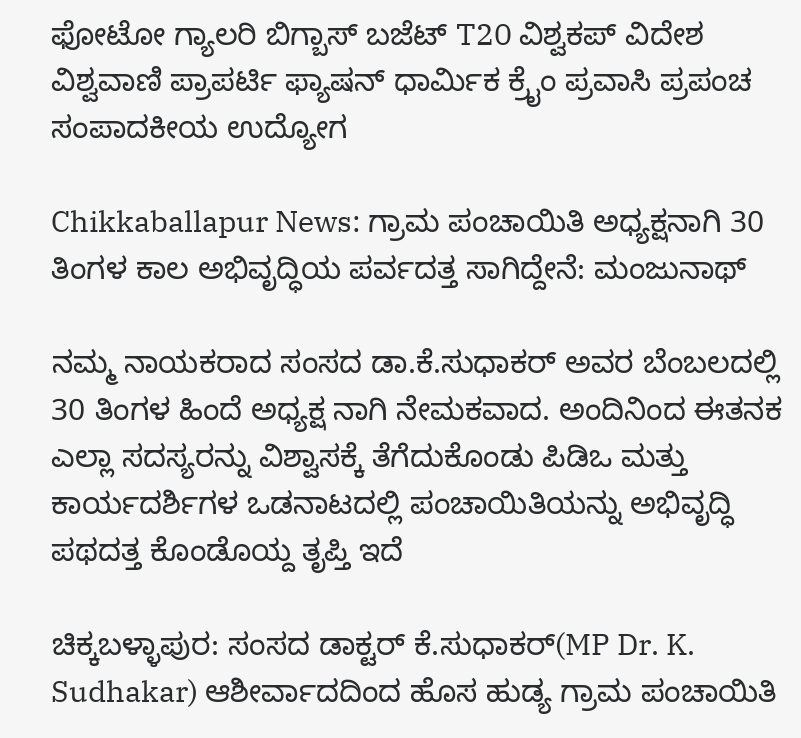ಫೋಟೋ ಗ್ಯಾಲರಿ ಬಿಗ್ಬಾಸ್ ಬಜೆಟ್ T20 ವಿಶ್ವಕಪ್ ವಿದೇಶ ವಿಶ್ವವಾಣಿ ಪ್ರಾಪರ್ಟಿ ಫ್ಯಾಷನ್ ಧಾರ್ಮಿಕ ಕ್ರೈಂ ಪ್ರವಾಸಿ ಪ್ರಪಂಚ ಸಂಪಾದಕೀಯ ಉದ್ಯೋಗ

Chikkaballapur News: ಗ್ರಾಮ ಪಂಚಾಯಿತಿ ಅಧ್ಯಕ್ಷನಾಗಿ 30 ತಿಂಗಳ ಕಾಲ ಅಭಿವೃದ್ಧಿಯ ಪರ್ವದತ್ತ ಸಾಗಿದ್ದೇನೆ: ಮಂಜುನಾಥ್

ನಮ್ಮ ನಾಯಕರಾದ ಸಂಸದ ಡಾ.ಕೆ.ಸುಧಾಕರ್ ಅವರ ಬೆಂಬಲದಲ್ಲಿ 30 ತಿಂಗಳ ಹಿಂದೆ ಅಧ್ಯಕ್ಷ ನಾಗಿ ನೇಮಕವಾದ. ಅಂದಿನಿಂದ ಈತನಕ ಎಲ್ಲಾ ಸದಸ್ಯರನ್ನು ವಿಶ್ವಾಸಕ್ಕೆ ತೆಗೆದುಕೊಂಡು ಪಿಡಿಒ ಮತ್ತು ಕಾರ್ಯದರ್ಶಿಗಳ ಒಡನಾಟದಲ್ಲಿ ಪಂಚಾಯಿತಿಯನ್ನು ಅಭಿವೃದ್ಧಿ ಪಥದತ್ತ ಕೊಂಡೊಯ್ದ ತೃಪ್ತಿ ಇದೆ

ಚಿಕ್ಕಬಳ್ಳಾಪುರ: ಸಂಸದ ಡಾಕ್ಟರ್ ಕೆ.ಸುಧಾಕರ್(MP Dr. K. Sudhakar) ಆಶೀರ್ವಾದದಿಂದ ಹೊಸ ಹುಡ್ಯ ಗ್ರಾಮ ಪಂಚಾಯಿತಿ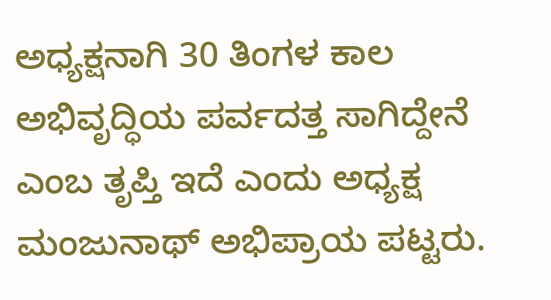ಅಧ್ಯಕ್ಷನಾಗಿ 30 ತಿಂಗಳ ಕಾಲ ಅಭಿವೃದ್ಧಿಯ ಪರ್ವದತ್ತ ಸಾಗಿದ್ದೇನೆ ಎಂಬ ತೃಪ್ತಿ ಇದೆ ಎಂದು ಅಧ್ಯಕ್ಷ ಮಂಜುನಾಥ್ ಅಭಿಪ್ರಾಯ ಪಟ್ಟರು.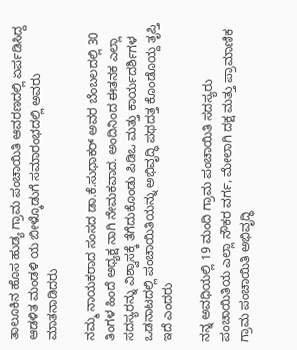ತಾಲೂಕಿನ ಹೊಸ ಹುಡ್ಯ ಗ್ರಾಮ ಪಂಚಾಯಿತಿ ಆವರಣದಲ್ಲಿ ಏರ್ಪಡಿಸಿದ್ದ ಆಡಳಿತ ಮಂಡಳಿ ಯ ಬೀಳ್ಕೊಡುಗೆ ಸಮಾರಂಭದಲ್ಲಿ ಅವರು ಮಾತನಾಡಿದರು

ನಮ್ಮ ನಾಯಕರಾದ ಸಂಸದ ಡಾ.ಕೆ.ಸುಧಾಕರ್ ಅವರ ಬೆಂಬಲದಲ್ಲಿ 30 ತಿಂಗಳ ಹಿಂದೆ ಅಧ್ಯಕ್ಷ ನಾಗಿ ನೇಮಕವಾದ. ಅಂದಿನಿಂದ ಈತನಕ ಎಲ್ಲಾ ಸದಸ್ಯರನ್ನು ವಿಶ್ವಾಸಕ್ಕೆ ತೆಗೆದುಕೊಂಡು ಪಿಡಿಒ ಮತ್ತು ಕಾರ್ಯದರ್ಶಿಗಳ ಒಡನಾಟದಲ್ಲಿ ಪಂಚಾಯಿತಿಯನ್ನು ಅಭಿವೃದ್ಧಿ ಪಥದತ್ತ ಕೊಂಡೊಯ್ದ ತೃಪ್ತಿ ಇದೆ ಎಂದರು

ನನ್ನ ಅವಧಿಯಲ್ಲಿ 19 ಮಂದಿ ಗ್ರಾಮ ಪಂಚಾಯಿತಿ ಸದಸ್ಯರು ಪಂಚಾಯಿತಿಯ ಎಲ್ಲಾ ನೌಕರ ವರ್ಗ, ಮೇಲಾಗಿ ದಕ್ಷ ಮತ್ತು ಪ್ರಾಮಾಣಿಕ ಗ್ರಾಮ ಪಂಚಾಯಿತಿ ಅಭಿವೃದ್ಧಿ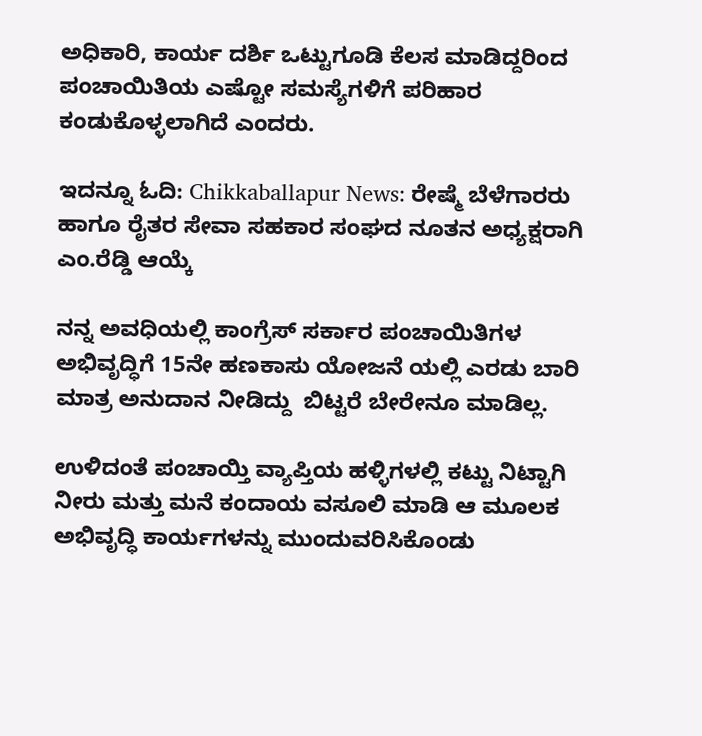ಅಧಿಕಾರಿ, ಕಾರ್ಯ ದರ್ಶಿ ಒಟ್ಟುಗೂಡಿ ಕೆಲಸ ಮಾಡಿದ್ದರಿಂದ ಪಂಚಾಯಿತಿಯ ಎಷ್ಟೋ ಸಮಸ್ಯೆಗಳಿಗೆ ಪರಿಹಾರ ಕಂಡುಕೊಳ್ಳಲಾಗಿದೆ ಎಂದರು.

ಇದನ್ನೂ ಓದಿ: Chikkaballapur News: ರೇಷ್ಮೆ ಬೆಳೆಗಾರರು ಹಾಗೂ ರೈತರ ಸೇವಾ ಸಹಕಾರ ಸಂಘದ ನೂತನ ಅಧ್ಯಕ್ಷರಾಗಿ ಎಂ.ರೆಡ್ಡಿ ಆಯ್ಕೆ

ನನ್ನ ಅವಧಿಯಲ್ಲಿ ಕಾಂಗ್ರೆಸ್ ಸರ್ಕಾರ ಪಂಚಾಯಿತಿಗಳ ಅಭಿವೃದ್ಧಿಗೆ 15ನೇ ಹಣಕಾಸು ಯೋಜನೆ ಯಲ್ಲಿ ಎರಡು ಬಾರಿ ಮಾತ್ರ ಅನುದಾನ ನೀಡಿದ್ದು  ಬಿಟ್ಟರೆ ಬೇರೇನೂ ಮಾಡಿಲ್ಲ.

ಉಳಿದಂತೆ ಪಂಚಾಯ್ತಿ ವ್ಯಾಪ್ತಿಯ ಹಳ್ಳಿಗಳಲ್ಲಿ ಕಟ್ಟು ನಿಟ್ಟಾಗಿ ನೀರು ಮತ್ತು ಮನೆ ಕಂದಾಯ ವಸೂಲಿ ಮಾಡಿ ಆ ಮೂಲಕ ಅಭಿವೃದ್ಧಿ ಕಾರ್ಯಗಳನ್ನು ಮುಂದುವರಿಸಿಕೊಂಡು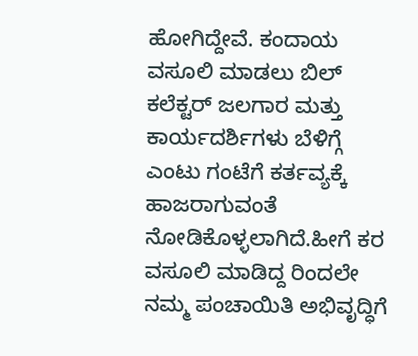ಹೋಗಿದ್ದೇವೆ. ಕಂದಾಯ ವಸೂಲಿ ಮಾಡಲು ಬಿಲ್ ಕಲೆಕ್ಟರ್ ಜಲಗಾರ ಮತ್ತು ಕಾರ್ಯದರ್ಶಿಗಳು ಬೆಳಿಗ್ಗೆ ಎಂಟು ಗಂಟೆಗೆ ಕರ್ತವ್ಯಕ್ಕೆ ಹಾಜರಾಗುವಂತೆ ನೋಡಿಕೊಳ್ಳಲಾಗಿದೆ.ಹೀಗೆ ಕರ ವಸೂಲಿ ಮಾಡಿದ್ದ ರಿಂದಲೇ ನಮ್ಮ ಪಂಚಾಯಿತಿ ಅಭಿವೃದ್ಧಿಗೆ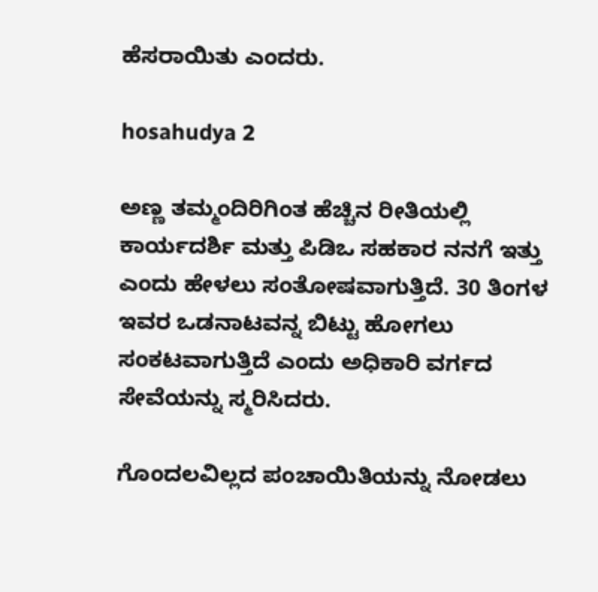ಹೆಸರಾಯಿತು ಎಂದರು.

hosahudya 2

ಅಣ್ಣ ತಮ್ಮಂದಿರಿಗಿಂತ ಹೆಚ್ಚಿನ ರೀತಿಯಲ್ಲಿ ಕಾರ್ಯದರ್ಶಿ ಮತ್ತು ಪಿಡಿಒ ಸಹಕಾರ ನನಗೆ ಇತ್ತು ಎಂದು ಹೇಳಲು ಸಂತೋಷವಾಗುತ್ತಿದೆ. 30 ತಿಂಗಳ ಇವರ ಒಡನಾಟವನ್ನ ಬಿಟ್ಟು ಹೋಗಲು ಸಂಕಟವಾಗುತ್ತಿದೆ ಎಂದು ಅಧಿಕಾರಿ ವರ್ಗದ ಸೇವೆಯನ್ನು ಸ್ಮರಿಸಿದರು.

ಗೊಂದಲವಿಲ್ಲದ ಪಂಚಾಯಿತಿಯನ್ನು ನೋಡಲು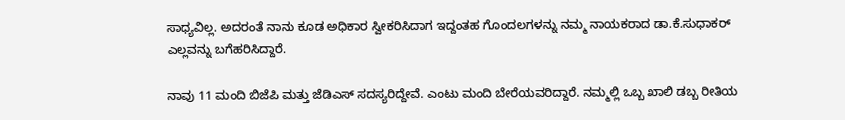ಸಾಧ್ಯವಿಲ್ಲ. ಅದರಂತೆ ನಾನು ಕೂಡ ಅಧಿಕಾರ ಸ್ವೀಕರಿಸಿದಾಗ ಇದ್ದಂತಹ ಗೊಂದಲಗಳನ್ನು ನಮ್ಮ ನಾಯಕರಾದ ಡಾ.ಕೆ.ಸುಧಾಕರ್ ಎಲ್ಲವನ್ನು ಬಗೆಹರಿಸಿದ್ದಾರೆ.

ನಾವು 11 ಮಂದಿ ಬಿಜೆಪಿ ಮತ್ತು ಜೆಡಿಎಸ್ ಸದಸ್ಯರಿದ್ದೇವೆ. ಎಂಟು ಮಂದಿ ಬೇರೆಯವರಿದ್ದಾರೆ. ನಮ್ಮಲ್ಲಿ ಒಬ್ಬ ಖಾಲಿ ಡಬ್ಬ ರೀತಿಯ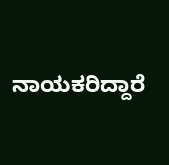ನಾಯಕರಿದ್ದಾರೆ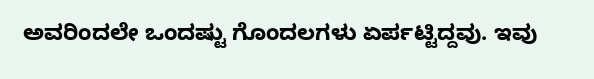ಅವರಿಂದಲೇ ಒಂದಷ್ಟು ಗೊಂದಲಗಳು ಏರ್ಪಟ್ಟಿದ್ದವು. ಇವು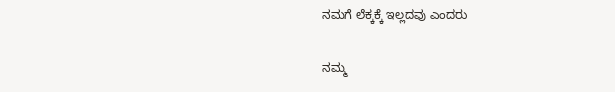ನಮಗೆ ಲೆಕ್ಕಕ್ಕೆ ಇಲ್ಲದವು ಎಂದರು

ನಮ್ಮ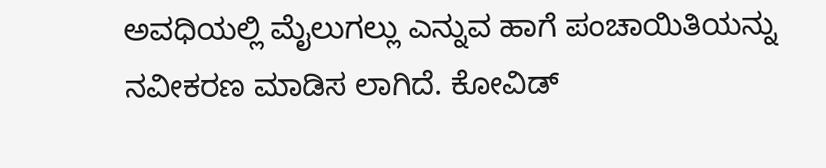ಅವಧಿಯಲ್ಲಿ ಮೈಲುಗಲ್ಲು ಎನ್ನುವ ಹಾಗೆ ಪಂಚಾಯಿತಿಯನ್ನು ನವೀಕರಣ ಮಾಡಿಸ ಲಾಗಿದೆ. ಕೋವಿಡ್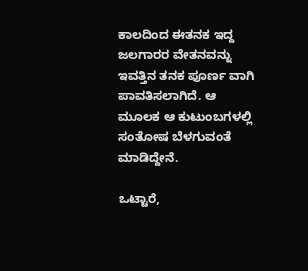ಕಾಲದಿಂದ ಈತನಕ ಇದ್ದ ಜಲಗಾರರ ವೇತನವನ್ನು ಇವತ್ತಿನ ತನಕ ಪೂರ್ಣ ವಾಗಿ ಪಾವತಿಸಲಾಗಿದೆ. ಆ ಮೂಲಕ ಆ ಕುಟುಂಬಗಳಲ್ಲಿ ಸಂತೋಷ ಬೆಳಗುವಂತೆ ಮಾಡಿದ್ದೇನೆ.

ಒಟ್ಟಾರೆ,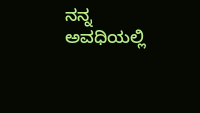ನನ್ನ ಅವಧಿಯಲ್ಲಿ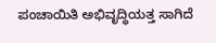ಪಂಚಾಯಿತಿ ಅಭಿವೃದ್ಧಿಯತ್ತ ಸಾಗಿದೆ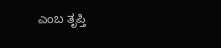ಎಂಬ ತೃಪ್ತಿ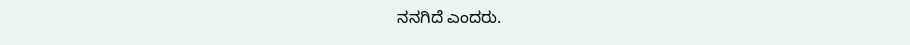ನನಗಿದೆ ಎಂದರು.